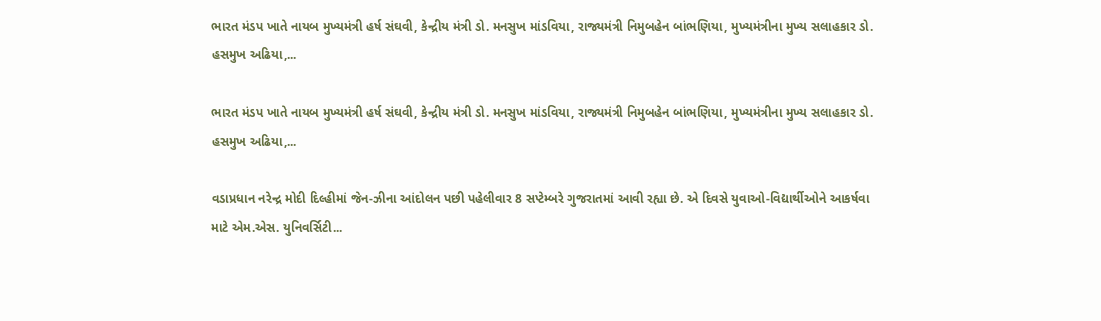ભારત મંડપ ખાતે નાયબ મુખ્યમંત્રી હર્ષ સંઘવી, કેન્દ્રીય મંત્રી ડો. મનસુખ માંડવિયા, રાજ્યમંત્રી નિમુબહેન બાંભણિયા, મુખ્યમંત્રીના મુખ્ય સલાહકાર ડો. હસમુખ અઢિયા,...

ભારત મંડપ ખાતે નાયબ મુખ્યમંત્રી હર્ષ સંઘવી, કેન્દ્રીય મંત્રી ડો. મનસુખ માંડવિયા, રાજ્યમંત્રી નિમુબહેન બાંભણિયા, મુખ્યમંત્રીના મુખ્ય સલાહકાર ડો. હસમુખ અઢિયા,...

વડાપ્રધાન નરેન્દ્ર મોદી દિલ્હીમાં જેન-ઝીના આંદોલન પછી પહેલીવાર 8 સપ્ટેમ્બરે ગુજરાતમાં આવી રહ્યા છે. એ દિવસે યુવાઓ-વિદ્યાર્થીઓને આકર્ષવા માટે એમ.એસ. યુનિવર્સિટી...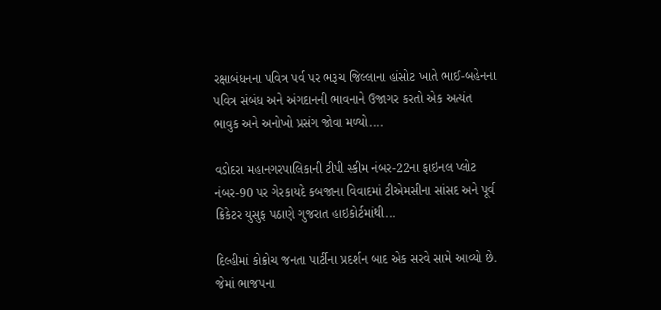રક્ષાબંધનના પવિત્ર પર્વ પર ભરૂચ જિલ્લાના હાંસોટ ખાતે ભાઈ-બહેનના પવિત્ર સંબંધ અને અંગદાનની ભાવનાને ઉજાગર કરતો એક અત્યંત ભાવુક અને અનોખો પ્રસંગ જોવા મળ્યો....

વડોદરા મહાનગરપાલિકાની ટીપી સ્કીમ નંબર-22ના ફાઇનલ પ્લોટ નંબર-90 પર ગેરકાયદે કબજાના વિવાદમાં ટીએમસીના સાંસદ અને પૂર્વ ક્રિકેટર યુસુફ પઠાણે ગુજરાત હાઇકોર્ટમાંથી...

દિલ્હીમાં કોક્રોચ જનતા પાર્ટીના પ્રદર્શન બાદ એક સરવે સામે આવ્યો છે. જેમાં ભાજપના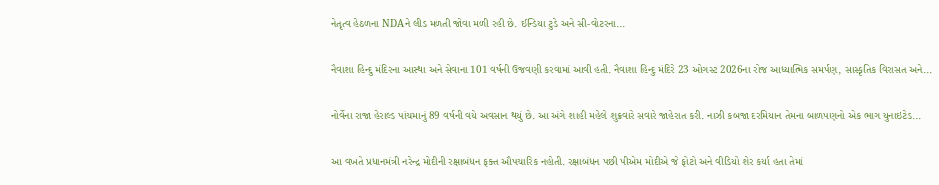નેતૃત્વ હેઠળના NDAને લીડ મળતી જોવા મળી રહી છે. ઈન્ડિયા ટુડે અને સી-વોટરના...

નૈવાશા હિન્દુ મંદિરના આસ્થા અને સેવાના 101 વર્ષની ઉજવણી કરવામાં આવી હતી. નૈવાશા હિન્દુ મંદિરે 23 ઓગસ્ટ 2026ના રોજ આધ્યાત્મિક સમર્પણ, સાસ્કૃતિક વિરાસત અને...

નોર્વેના રાજા હેરાલ્ડ પાંચમાનું 89 વર્ષની વયે અવસાન થયું છે. આ અંગે શાહી મહેલે શુક્રવારે સવારે જાહેરાત કરી. નાઝી કબજા દરમિયાન તેમના બાળપણનો એક ભાગ યુનાઇટેડ...

આ વખતે પ્રધાનમંત્રી નરેન્દ્ર મોદીની રક્ષાબંધન ફક્ત ઔપચારિક નહોતી. રક્ષાબંધન પછી પીએમ મોદીએ જે ફોટો અને વીડિયો શેર કર્યા હતા તેમાં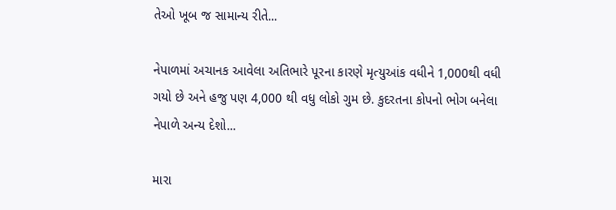તેઓ ખૂબ જ સામાન્ય રીતે...

નેપાળમાં અચાનક આવેલા અતિભારે પૂરના કારણે મૃત્યુઆંક વધીને 1,000થી વધી ગયો છે અને હજુ પણ 4,000 થી વધુ લોકો ગુમ છે. કુદરતના કોપનો ભોગ બનેલા નેપાળે અન્ય દેશો...

મારા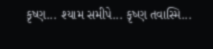કૃષ્ણ... શ્યામ સમીપે... કૃષ્ણ તવાસ્મિ...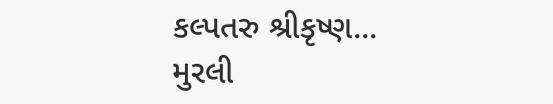કલ્પતરુ શ્રીકૃષ્ણ... મુરલી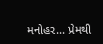મનોહર... પ્રેમથી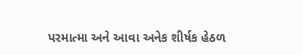પરમાત્મા અને આવા અનેક શીર્ષક હેઠળ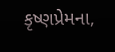કૃષ્ણપ્રેમના,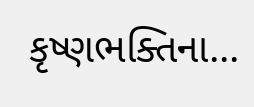કૃષ્ણભક્તિના...